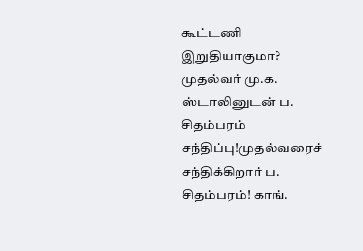கூட்டணி இறுதியாகுமா? முதல்வர் மு.க. ஸ்டாலினுடன் ப. சிதம்பரம் சந்திப்பு!முதல்வரைச் சந்திக்கிறார் ப. சிதம்பரம்! காங்.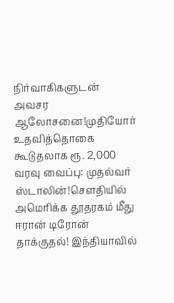நிர்வாகிகளுடன் அவசர ஆலோசனை!முதியோர் உதவித்தொகை கூடுதலாக ரூ. 2,000 வரவு வைப்பு: முதல்வர் ஸ்டாலின்!சௌதியில் அமெரிக்க தூதரகம் மீது ஈரான் டிரோன் தாக்குதல்! இந்தியாவில்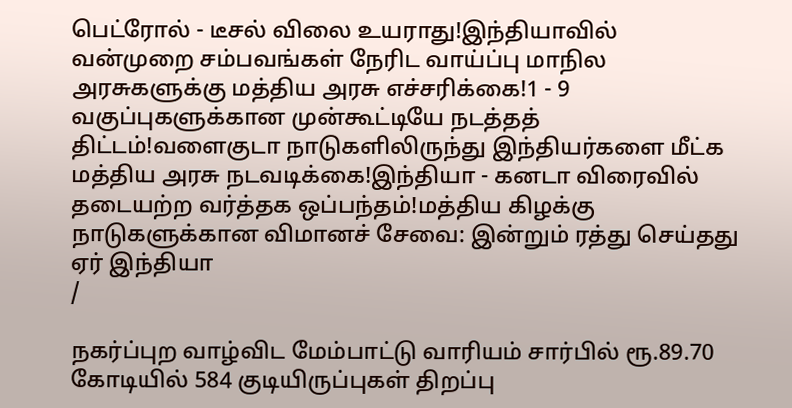பெட்ரோல் - டீசல் விலை உயராது!இந்தியாவில் வன்முறை சம்பவங்கள் நேரிட வாய்ப்பு மாநில அரசுகளுக்கு மத்திய அரசு எச்சரிக்கை!1 - 9 வகுப்புகளுக்கான முன்கூட்டியே நடத்தத் திட்டம்!வளைகுடா நாடுகளிலிருந்து இந்தியர்களை மீட்க மத்திய அரசு நடவடிக்கை!இந்தியா - கனடா விரைவில் தடையற்ற வர்த்தக ஒப்பந்தம்!மத்திய கிழக்கு நாடுகளுக்கான விமானச் சேவை: இன்றும் ரத்து செய்தது ஏர் இந்தியா
/

நகர்ப்புற வாழ்விட மேம்பாட்டு வாரியம் சார்பில் ரூ.89.70 கோடியில் 584 குடியிருப்புகள் திறப்பு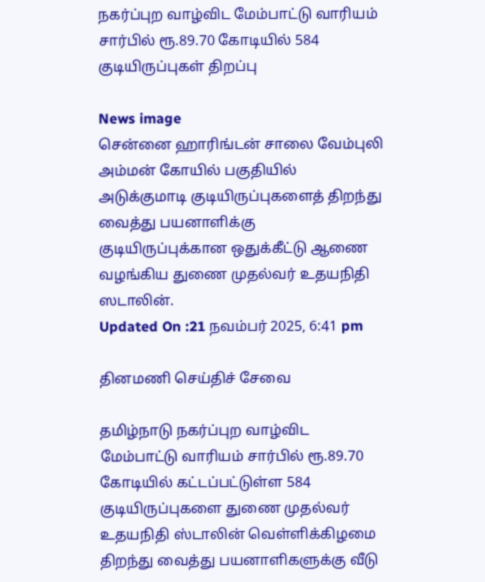நகர்ப்புற வாழ்விட மேம்பாட்டு வாரியம் சார்பில் ரூ.89.70 கோடியில் 584 குடியிருப்புகள் திறப்பு

News image
சென்னை ஹாரிங்டன் சாலை வேம்புலி அம்மன் கோயில் பகுதியில் அடுக்குமாடி குடியிருப்புகளைத் திறந்து வைத்து பயனாளிக்கு குடியிருப்புக்கான ஒதுக்கீட்டு ஆணை வழங்கிய துணை முதல்வர் உதயநிதி ஸடாலின்.
Updated On :21 நவம்பர் 2025, 6:41 pm

தினமணி செய்திச் சேவை

தமிழ்நாடு நகர்ப்புற வாழ்விட மேம்பாட்டு வாரியம் சார்பில் ரூ.89.70 கோடியில் கட்டப்பட்டுள்ள 584 குடியிருப்புகளை துணை முதல்வர் உதயநிதி ஸ்டாலின் வெள்ளிக்கிழமை திறந்து வைத்து பயனாளிகளுக்கு வீடு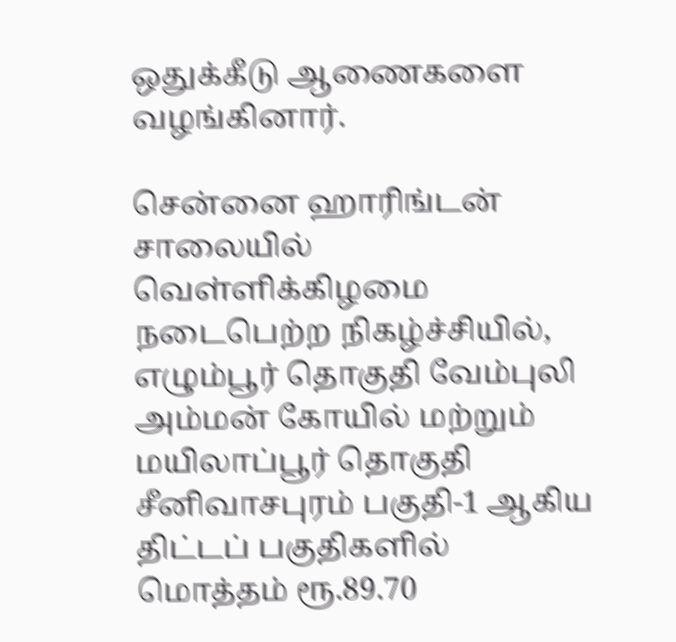ஒதுக்கீடு ஆணைகளை வழங்கினார்.

சென்னை ஹாரிங்டன் சாலையில் வெள்ளிக்கிழமை நடைபெற்ற நிகழ்ச்சியில், எழும்பூர் தொகுதி வேம்புலி அம்மன் கோயில் மற்றும் மயிலாப்பூர் தொகுதி சீனிவாசபுரம் பகுதி-1 ஆகிய திட்டப் பகுதிகளில் மொத்தம் ரூ.89.70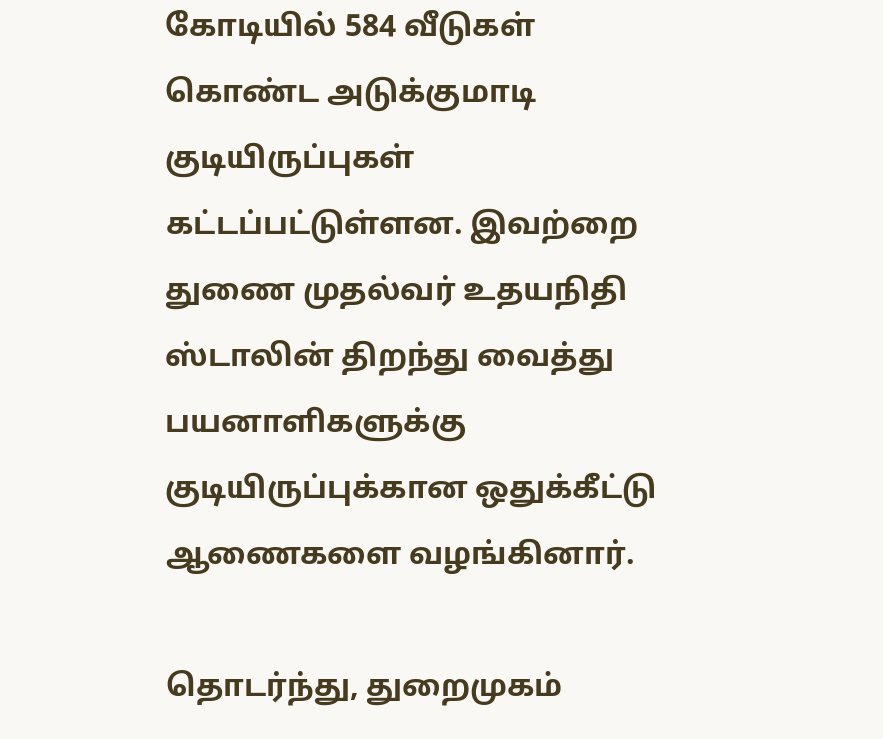கோடியில் 584 வீடுகள் கொண்ட அடுக்குமாடி குடியிருப்புகள் கட்டப்பட்டுள்ளன. இவற்றை துணை முதல்வர் உதயநிதி ஸ்டாலின் திறந்து வைத்து பயனாளிகளுக்கு குடியிருப்புக்கான ஒதுக்கீட்டு ஆணைகளை வழங்கினார்.

தொடர்ந்து, துறைமுகம்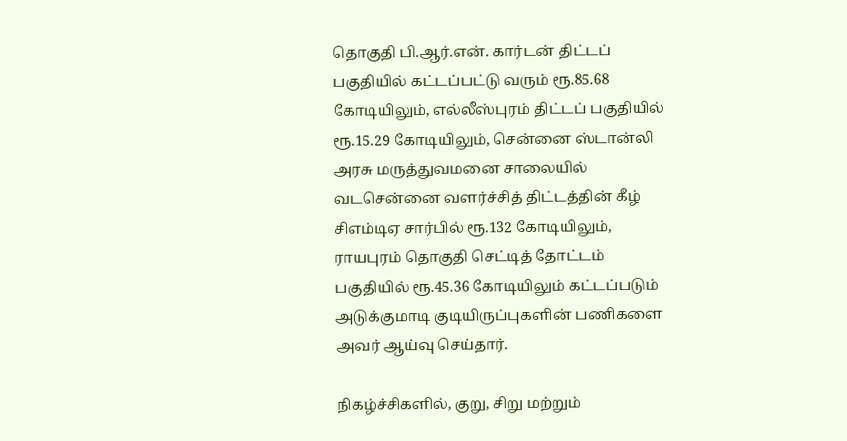தொகுதி பி.ஆர்.என். கார்டன் திட்டப் பகுதியில் கட்டப்பட்டு வரும் ரூ.85.68 கோடியிலும், எல்லீஸ்புரம் திட்டப் பகுதியில் ரூ.15.29 கோடியிலும், சென்னை ஸ்டான்லி அரசு மருத்துவமனை சாலையில் வடசென்னை வளர்ச்சித் திட்டத்தின் கீழ் சிஎம்டிஏ சார்பில் ரூ.132 கோடியிலும், ராயபுரம் தொகுதி செட்டித் தோட்டம் பகுதியில் ரூ.45.36 கோடியிலும் கட்டப்படும் அடுக்குமாடி குடியிருப்புகளின் பணிகளை அவர் ஆய்வு செய்தார்.

நிகழ்ச்சிகளில், குறு, சிறு மற்றும்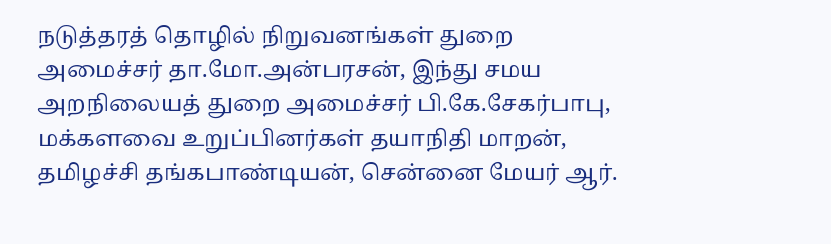நடுத்தரத் தொழில் நிறுவனங்கள் துறை அமைச்சர் தா.மோ.அன்பரசன், இந்து சமய அறநிலையத் துறை அமைச்சர் பி.கே.சேகர்பாபு, மக்களவை உறுப்பினர்கள் தயாநிதி மாறன், தமிழச்சி தங்கபாண்டியன், சென்னை மேயர் ஆர்.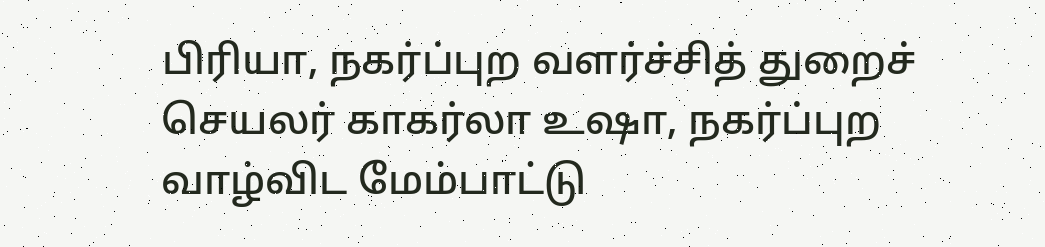பிரியா, நகர்ப்புற வளர்ச்சித் துறைச் செயலர் காகர்லா உஷா, நகர்ப்புற வாழ்விட மேம்பாட்டு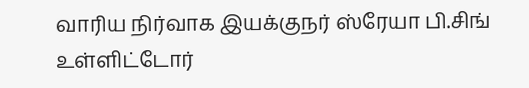வாரிய நிர்வாக இயக்குநர் ஸ்ரேயா பி.சிங் உள்ளிட்டோர்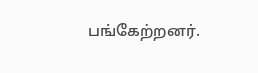பங்கேற்றனர்.